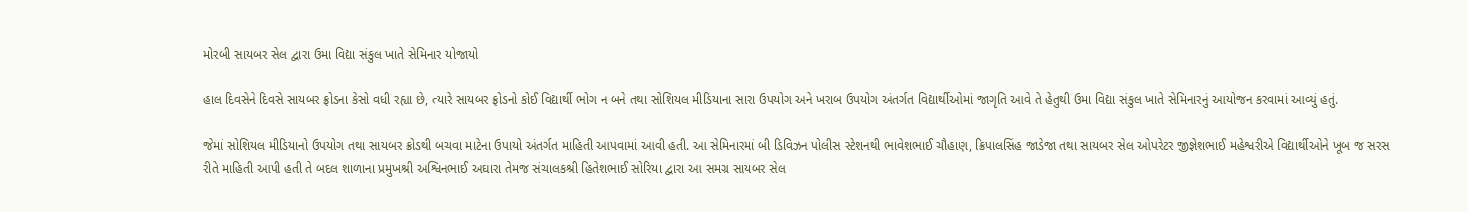મોરબી સાયબર સેલ દ્વારા ઉમા વિદ્યા સંકુલ ખાતે સેમિનાર યોજાયો

હાલ દિવસેને દિવસે સાયબર ફ્રોડના કેસો વધી રહ્યા છે, ત્યારે સાયબર ફ્રોડનો કોઈ વિદ્યાર્થી ભોગ ન બને તથા સોશિયલ મીડિયાના સારા ઉપયોગ અને ખરાબ ઉપયોગ અંતર્ગત વિદ્યાર્થીઓમાં જાગૃતિ આવે તે હેતુથી ઉમા વિદ્યા સંકુલ ખાતે સેમિનારનું આયોજન કરવામાં આવ્યું હતું.

જેમાં સોશિયલ મીડિયાનો ઉપયોગ તથા સાયબર ક્રોડથી બચવા માટેના ઉપાયો અંતર્ગત માહિતી આપવામાં આવી હતી. આ સેમિનારમાં બી ડિવિઝન પોલીસ સ્ટેશનથી ભાવેશભાઈ ચૌહાણ, ક્રિપાલસિંહ જાડેજા તથા સાયબર સેલ ઓપરેટર જીજ્ઞેશભાઈ મહેશ્વરીએ વિદ્યાર્થીઓને ખૂબ જ સરસ રીતે માહિતી આપી હતી તે બદલ શાળાના પ્રમુખશ્રી અશ્વિનભાઈ અઘારા તેમજ સંચાલકશ્રી હિતેશભાઈ સોરિયા દ્વારા આ સમગ્ર સાયબર સેલ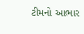ટીમનો આભાર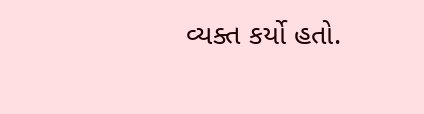વ્યક્ત કર્યો હતો.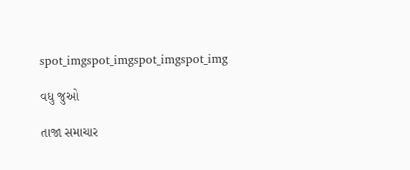spot_imgspot_imgspot_imgspot_img

વધુ જુઓ

તાજા સમાચાર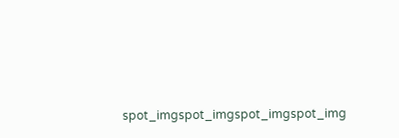spot_imgspot_imgspot_imgspot_img